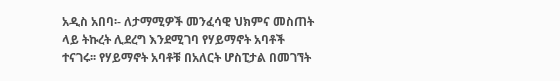አዲስ አበባ፡- ለታማሚዎች መንፈሳዊ ህክምና መስጠት ላይ ትኩረት ሊደረግ እንደሚገባ የሃይማኖት አባቶች ተናገሩ፡፡ የሃይማኖት አባቶቹ በአለርት ሆስፒታል በመገኘት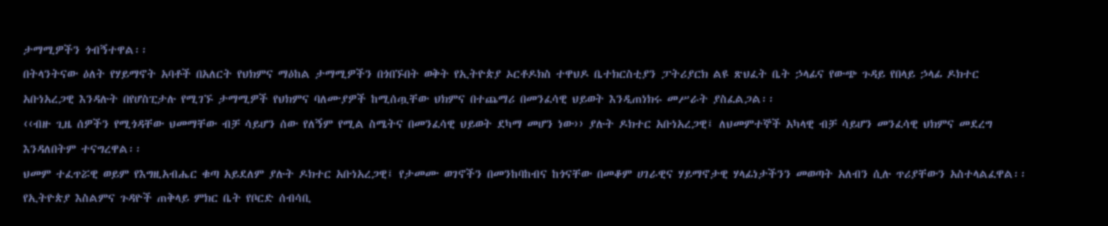ታማሚዎችን ጎብኝተዋል፡፡
በትላንትናው ዕለት የሃይማኖት አባቶች በአለርት የህክምና ማዕከል ታማሚዎችን በጎበኙበት ወቅት የኢትዮጵያ ኦርቶዶክስ ተዋህዶ ቤተክርስቲያን ፓትሪያርክ ልዩ ጽህፈት ቤት ኃላፊና የውጭ ጉዳይ የበላይ ኃላፊ ዶክተር አቡነአረጋዊ እንዳሉት በየሆስፒታሉ የሚገኙ ታማሚዎች የህክምና ባለሙያዎች ከሚሰጧቸው ህክምና በተጨማሪ በመንፈሳዊ ህይወት እንዲጠነክሩ መሥራት ያስፈልጋል፡፡
‹‹ብዙ ጊዜ ሰዎችን የሚጎዳቸው ህመማቸው ብቻ ሳይሆን ሰው የለኝም የሚል ስሜትና በመንፈሳዊ ህይወት ደካማ መሆን ነው›› ያሉት ዶክተር አቡነአረጋዊ፤ ለህመምተኞች አካላዊ ብቻ ሳይሆን መንፈሳዊ ህክምና መደረግ እንዳለበትም ተናግረዋል፡፡
ህመም ተፈጥሯዊ ወይም የእግዚአብሔር ቁጣ አይደለም ያሉት ዶክተር አቡነአረጋዊ፤ የታመሙ ወገኖችን በመንከባከብና ከጎናቸው በመቆም ሀገራዊና ሃይማኖታዊ ሃላፊነታችንን መወጣት አለብን ሲሉ ጥሪያቸውን አስተላልፈዋል፡፡
የኢትዮጵያ እስልምና ጉዳዮች ጠቅላይ ምክር ቤት የቦርድ ሰብሳቢ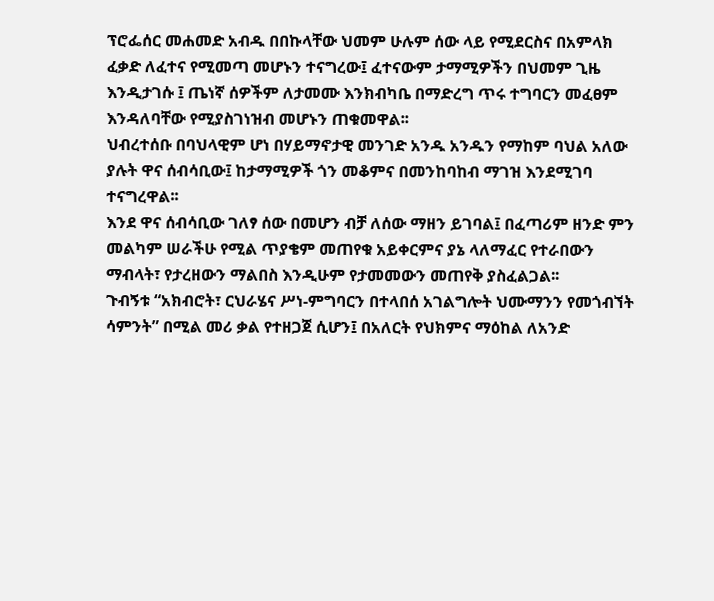ፕሮፌሰር መሐመድ አብዱ በበኩላቸው ህመም ሁሉም ሰው ላይ የሚደርስና በአምላክ ፈቃድ ለፈተና የሚመጣ መሆኑን ተናግረው፤ ፈተናውም ታማሚዎችን በህመም ጊዜ እንዲታገሱ ፤ ጤነኛ ሰዎችም ለታመሙ እንክብካቤ በማድረግ ጥሩ ተግባርን መፈፀም እንዳለባቸው የሚያስገነዝብ መሆኑን ጠቁመዋል፡፡
ህብረተሰቡ በባህላዊም ሆነ በሃይማኖታዊ መንገድ አንዱ አንዱን የማከም ባህል አለው ያሉት ዋና ሰብሳቢው፤ ከታማሚዎች ጎን መቆምና በመንከባከብ ማገዝ እንደሚገባ ተናግረዋል፡፡
እንደ ዋና ሰብሳቢው ገለፃ ሰው በመሆን ብቻ ለሰው ማዘን ይገባል፤ በፈጣሪም ዘንድ ምን መልካም ሠራችሁ የሚል ጥያቄም መጠየቁ አይቀርምና ያኔ ላለማፈር የተራበውን ማብላት፣ የታረዘውን ማልበስ እንዲሁም የታመመውን መጠየቅ ያስፈልጋል፡፡
ጉብኝቱ “አክብሮት፣ ርህራሄና ሥነ-ምግባርን በተላበሰ አገልግሎት ህሙማንን የመጎብኘት ሳምንት” በሚል መሪ ቃል የተዘጋጀ ሲሆን፤ በአለርት የህክምና ማዕከል ለአንድ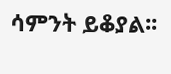ሳምንት ይቆያል፡፡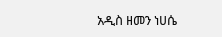አዲስ ዘመን ነሀሴ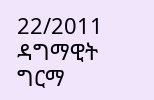22/2011
ዳግማዊት ግርማ